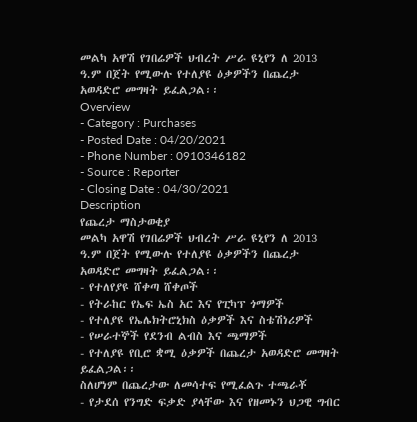መልካ አዋሽ የገበሬዎች ህብረት ሥራ ዩኒየን ለ 2013 ዓ.ም በጀት የሚውሉ የተለያዩ ዕቃዎችን በጨረታ አወዳድሮ መግዛት ይፈልጋል፡፡
Overview
- Category : Purchases
- Posted Date : 04/20/2021
- Phone Number : 0910346182
- Source : Reporter
- Closing Date : 04/30/2021
Description
የጨረታ ማስታወቂያ
መልካ አዋሽ የገበሬዎች ህብረት ሥራ ዩኒየን ለ 2013 ዓ.ም በጀት የሚውሉ የተለያዩ ዕቃዎችን በጨረታ አወዳድሮ መግዛት ይፈልጋል፡፡
- የተለየያዩ ሸቀጣ ሸቀጦች
- የትራከር የኤፍ ኤስ አር እና የፒካፕ ጎማዎች
- የተለያዩ የኤሌክትሮኒክስ ዕቃዎች እና ስቴሽነሪዎች
- የሠራተኞች የደንብ ልብስ እና ጫማዎች
- የተለያዩ የቢሮ ቋሚ ዕቃዎች በጨረታ አወዳድሮ መግዛት ይፈልጋል፡፡
ስለሆነም በጨረታው ለመሳተፍ የሚፈልጉ ተጫራቾ
- የታደሰ የንግድ ፍቃድ ያላቸው እና የዘመኑን ህጋዊ ግብር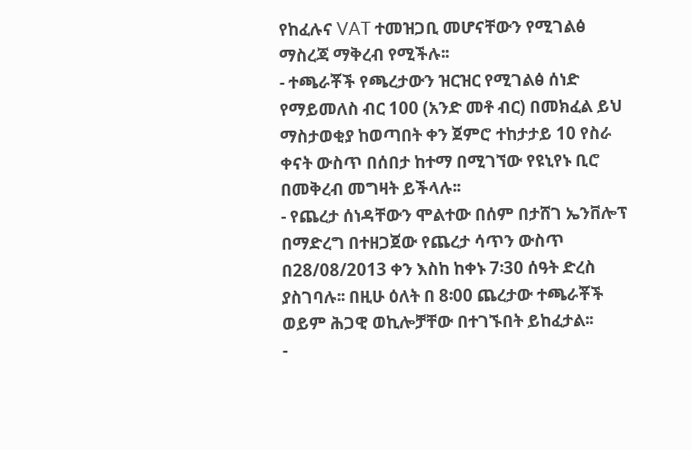የከፈሉና VAT ተመዝጋቢ መሆናቸውን የሚገልፅ ማስረጃ ማቅረብ የሚችሉ፡፡
- ተጫራቾች የጫረታውን ዝርዝር የሚገልፅ ሰነድ የማይመለስ ብር 100 (አንድ መቶ ብር) በመክፈል ይህ ማስታወቂያ ከወጣበት ቀን ጀምሮ ተከታታይ 10 የስራ ቀናት ውስጥ በሰበታ ከተማ በሚገኘው የዩኒየኑ ቢሮ በመቅረብ መግዛት ይችላሉ፡፡
- የጨረታ ሰነዳቸውን ሞልተው በሰም በታሸገ ኤንቨሎፕ በማድረግ በተዘጋጀው የጨረታ ሳጥን ውስጥ በ28/08/2013 ቀን እስከ ከቀኑ 7፡30 ሰዓት ድረስ ያስገባሉ፡፡ በዚሁ ዕለት በ 8፡00 ጨረታው ተጫራቾች ወይም ሕጋዊ ወኪሎቻቸው በተገኙበት ይከፈታል፡፡
-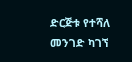ድርጅቱ የተሻለ መንገድ ካገኘ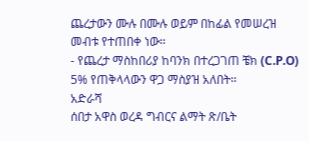ጨረታውን ሙሉ በሙሉ ወይም በከፊል የመሠረዝ መብቱ የተጠበቀ ነው፡፡
- የጨረታ ማስከበሪያ ከባንክ በተረጋገጠ ቼክ (C.P.O) 5% የጠቅላላውን ዋጋ ማስያዝ አለበት፡፡
አድራሻ
ሰበታ አዋስ ወረዳ ግብርና ልማት ጽ/ቤት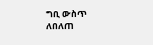ግቢ ውስጥ
ለበለጠ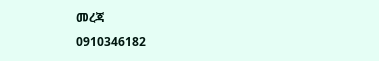መረጃ
0910346182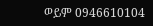ወይም 0946610104